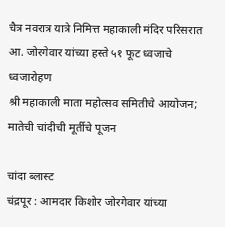चैत्र नवरात्र यात्रे निमित्त महाकाली मंदिर परिसरात आ. जोरगेवार यांच्या हस्ते ५१ फूट ध्वजाचे ध्वजारोहण
श्री महाकाली माता महोत्सव समितीचे आयोजन; मातेची चांदीची मूर्तीचे पूजन

चांदा ब्लास्ट
चंद्रपूर : आमदार किशोर जोरगेवार यांच्या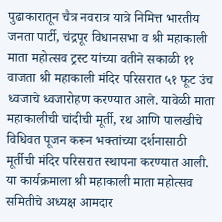पुढाकारातून चैत्र नवरात्र यात्रे निमित्त भारतीय जनता पार्टी, चंद्रपूर विधानसभा व श्री महाकाली माता महोत्सव ट्रस्ट यांच्या वतीने सकाळी ११ वाजता श्री महाकाली मंदिर परिसरात ५१ फूट उंच ध्वजाचे ध्वजारोहण करण्यात आले. यावेळी माता महाकालीची चांदीची मूर्ती, रथ आणि पालखीचे विधिवत पूजन करून भक्तांच्या दर्शनासाठी मूर्तीची मंदिर परिसरात स्थापना करण्यात आली.
या कार्यक्रमाला श्री महाकाली माता महोत्सव समितीचे अध्यक्ष आमदार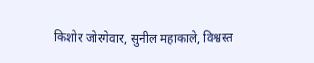किशोर जोरगेवार, सुनील महाकाले, विश्वस्त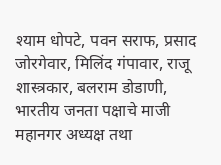श्याम धोपटे, पवन सराफ, प्रसाद जोरगेवार, मिलिंद गंपावार, राजू शास्त्रकार, बलराम डोडाणी, भारतीय जनता पक्षाचे माजी महानगर अध्यक्ष तथा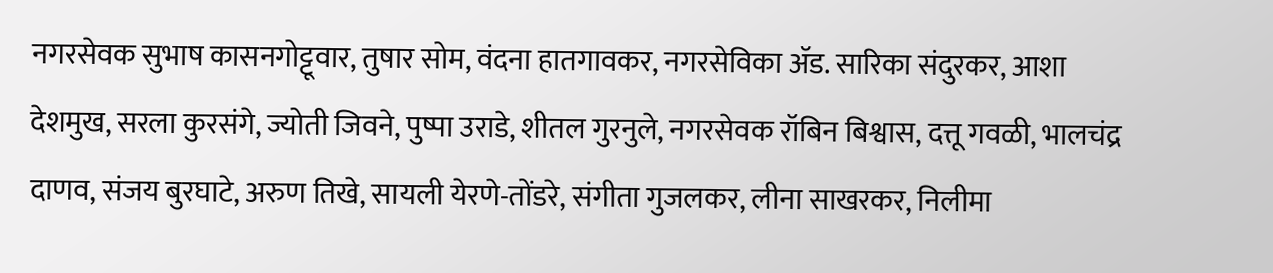नगरसेवक सुभाष कासनगोट्टूवार, तुषार सोम, वंदना हातगावकर, नगरसेविका ॲड. सारिका संदुरकर, आशा देशमुख, सरला कुरसंगे, ज्योती जिवने, पुष्पा उराडे, शीतल गुरनुले, नगरसेवक रॉबिन बिश्वास, दत्तू गवळी, भालचंद्र दाणव, संजय बुरघाटे, अरुण तिखे, सायली येरणे-तोंडरे, संगीता गुजलकर, लीना साखरकर, निलीमा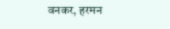वनकर, हरमन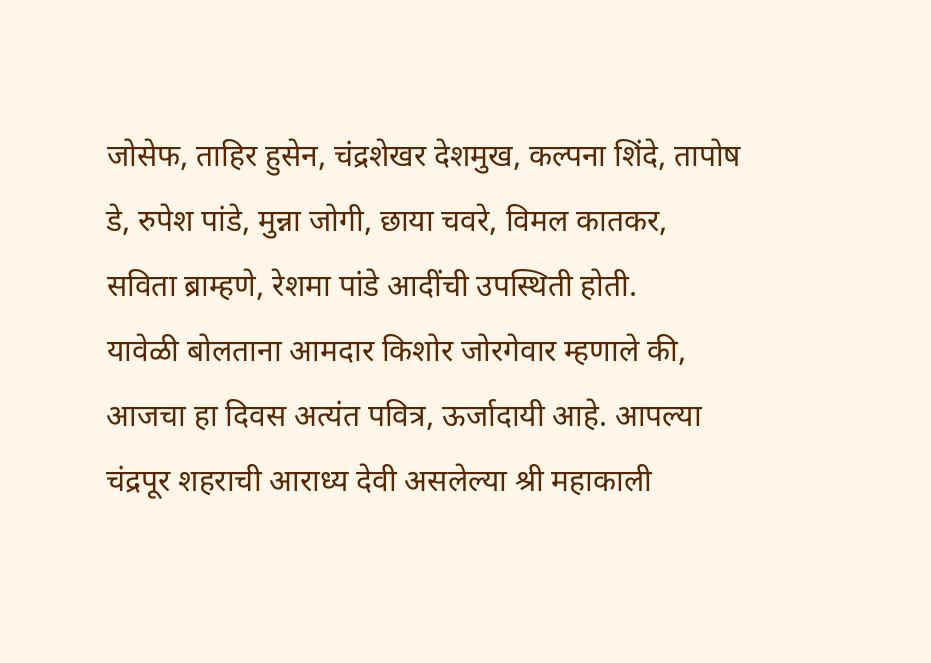जोसेफ, ताहिर हुसेन, चंद्रशेखर देशमुख, कल्पना शिंदे, तापोष डे, रुपेश पांडे, मुन्ना जोगी, छाया चवरे, विमल कातकर, सविता ब्राम्हणे, रेशमा पांडे आदींची उपस्थिती होती.
यावेळी बोलताना आमदार किशोर जोरगेवार म्हणाले की, आजचा हा दिवस अत्यंत पवित्र, ऊर्जादायी आहे. आपल्या चंद्रपूर शहराची आराध्य देवी असलेल्या श्री महाकाली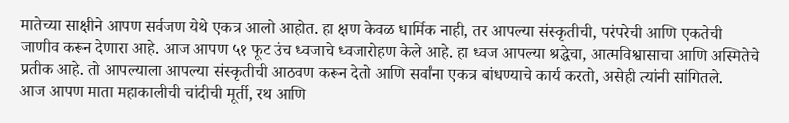मातेच्या साक्षीने आपण सर्वजण येथे एकत्र आलो आहोत. हा क्षण केवळ धार्मिक नाही, तर आपल्या संस्कृतीची, परंपरेची आणि एकतेची जाणीव करून देणारा आहे. आज आपण ५१ फूट उंच ध्वजाचे ध्वजारोहण केले आहे. हा ध्वज आपल्या श्रद्धेचा, आत्मविश्वासाचा आणि अस्मितेचे प्रतीक आहे. तो आपल्याला आपल्या संस्कृतीची आठवण करून देतो आणि सर्वांना एकत्र बांधण्याचे कार्य करतो, असेही त्यांनी सांगितले.
आज आपण माता महाकालीची चांदीची मूर्ती, रथ आणि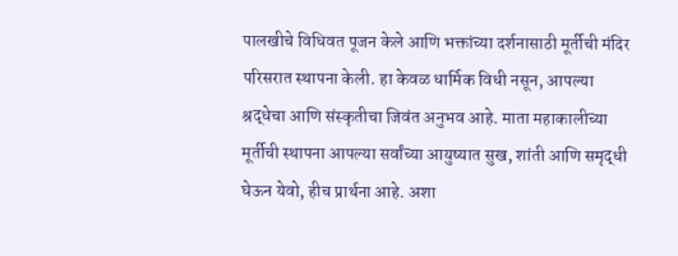पालखीचे विधिवत पूजन केले आणि भक्तांच्या दर्शनासाठी मूर्तीची मंदिर परिसरात स्थापना केली. हा केवळ धार्मिक विधी नसून, आपल्या श्रद्धेचा आणि संस्कृतीचा जिवंत अनुभव आहे. माता महाकालीच्या मूर्तीची स्थापना आपल्या सर्वांच्या आयुष्यात सुख, शांती आणि समृद्धी घेऊन येवो, हीच प्रार्थना आहे. अशा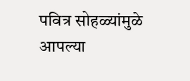पवित्र सोहळ्यांमुळे आपल्या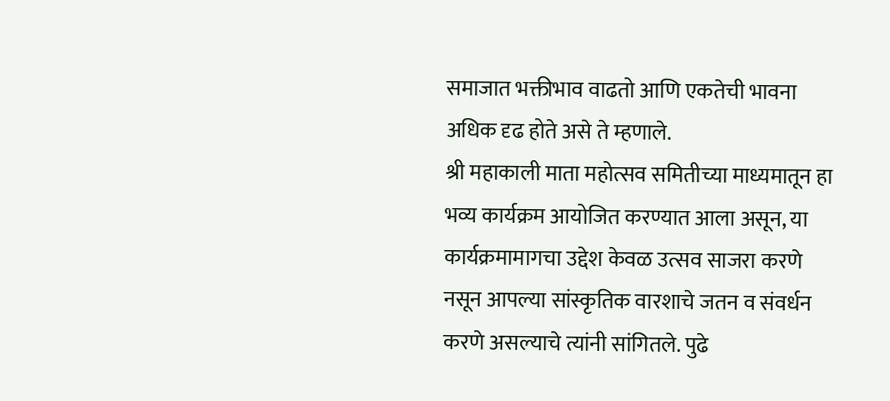समाजात भक्तीभाव वाढतो आणि एकतेची भावना अधिक दृढ होते असे ते म्हणाले.
श्री महाकाली माता महोत्सव समितीच्या माध्यमातून हा भव्य कार्यक्रम आयोजित करण्यात आला असून, या कार्यक्रमामागचा उद्देश केवळ उत्सव साजरा करणे नसून आपल्या सांस्कृतिक वारशाचे जतन व संवर्धन करणे असल्याचे त्यांनी सांगितले. पुढे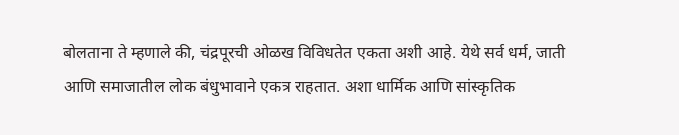बोलताना ते म्हणाले की, चंद्रपूरची ओळख विविधतेत एकता अशी आहे. येथे सर्व धर्म, जाती आणि समाजातील लोक बंधुभावाने एकत्र राहतात. अशा धार्मिक आणि सांस्कृतिक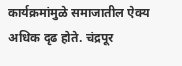कार्यक्रमांमुळे समाजातील ऐक्य अधिक दृढ होते. चंद्रपूर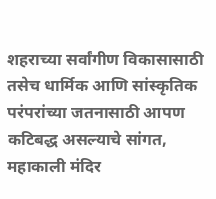शहराच्या सर्वांगीण विकासासाठी तसेच धार्मिक आणि सांस्कृतिक परंपरांच्या जतनासाठी आपण कटिबद्ध असल्याचे सांगत, महाकाली मंदिर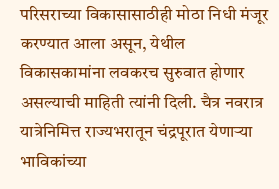परिसराच्या विकासासाठीही मोठा निधी मंजूर करण्यात आला असून, येथील विकासकामांना लवकरच सुरुवात होणार असल्याची माहिती त्यांनी दिली. चैत्र नवरात्र यात्रेनिमित्त राज्यभरातून चंद्रपूरात येणाऱ्या भाविकांच्या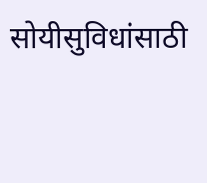सोयीसुविधांसाठी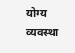योग्य व्यवस्था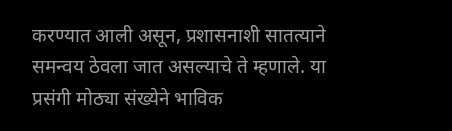करण्यात आली असून, प्रशासनाशी सातत्याने समन्वय ठेवला जात असल्याचे ते म्हणाले. या प्रसंगी मोठ्या संख्येने भाविक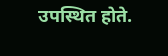उपस्थित होते.